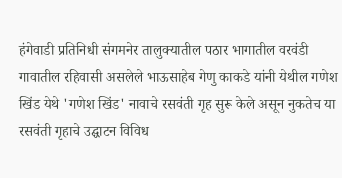हंगेवाडी प्रतिनिधी संगमनेर तालुक्यातील पठार भागातील वरवंडी गावातील रहिवासी असलेले भाऊसाहेब गेणु काकडे यांनी येथील गणेश खिंड येथे 'गणेश खिंड' नावाचे रसवंती गृह सुरू केले असून नुकतेच या रसवंती गृहाचे उद्घाटन विविध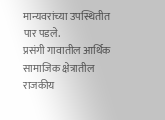मान्यवरांच्या उपस्थितीत पार पडले.
प्रसंगी गावातील आर्थिक सामाजिक क्षेत्रातील राजकीय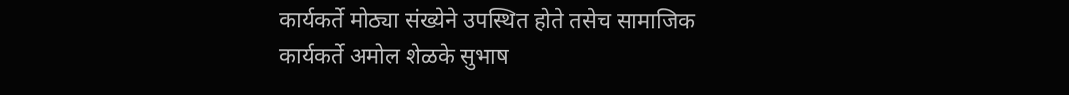कार्यकर्ते मोठ्या संख्येने उपस्थित होते तसेच सामाजिक कार्यकर्ते अमोल शेळके सुभाष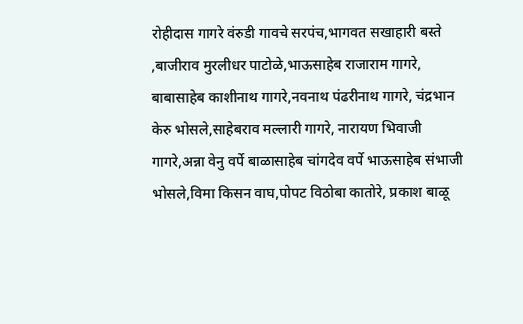रोहीदास गागरे वंरुडी गावचे सरपंच,भागवत सखाहारी बस्ते ,बाजीराव मुरलीधर पाटोळे,भाऊसाहेब राजाराम गागरे, बाबासाहेब काशीनाथ गागरे,नवनाथ पंढरीनाथ गागरे, चंद्रभान केरु भोसले,साहेबराव मल्लारी गागरे, नारायण भिवाजी गागरे,अन्ना वेनु वर्पे बाळासाहेब चांगदेव वर्पे भाऊसाहेब संभाजी भोसले,विमा किसन वाघ,पोपट विठोबा कातोरे, प्रकाश बाळू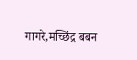गागरे,मच्छिंद्र बबन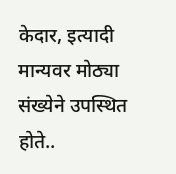केदार, इत्यादी मान्यवर मोठ्या संख्येने उपस्थित होते..